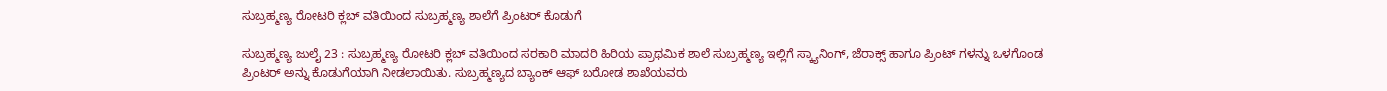ಸುಬ್ರಹ್ಮಣ್ಯ ರೋಟರಿ ಕ್ಲಬ್ ವತಿಯಿಂದ ಸುಬ್ರಹ್ಮಣ್ಯ ಶಾಲೆಗೆ ಪ್ರಿಂಟರ್ ಕೊಡುಗೆ

ಸುಬ್ರಹ್ಮಣ್ಯ ಜುಲೈ 23 : ಸುಬ್ರಹ್ಮಣ್ಯ ರೋಟರಿ ಕ್ಲಬ್ ವತಿಯಿಂದ ಸರಕಾರಿ ಮಾದರಿ ಹಿರಿಯ ಪ್ರಾಥಮಿಕ ಶಾಲೆ ಸುಬ್ರಹ್ಮಣ್ಯ ಇಲ್ಲಿಗೆ ಸ್ಕ್ಯಾನಿಂಗ್, ಜೆರಾಕ್ಸ್ ಹಾಗೂ ಪ್ರಿಂಟ್‌ ಗಳನ್ನು ಒಳಗೊಂಡ ಪ್ರಿಂಟರ್ ಅನ್ನು ಕೊಡುಗೆಯಾಗಿ ನೀಡಲಾಯಿತು. ಸುಬ್ರಹ್ಮಣ್ಯದ ಬ್ಯಾಂಕ್ ಆಫ್ ಬರೋಡ ಶಾಖೆಯವರು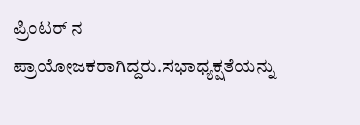ಪ್ರಿಂಟರ್ ನ ಪ್ರಾಯೋಜಕರಾಗಿದ್ದರು.ಸಭಾಧ್ಯಕ್ಷತೆಯನ್ನು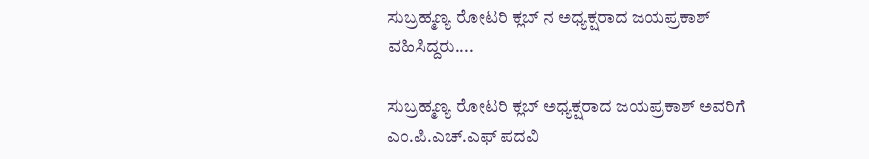ಸುಬ್ರಹ್ಮಣ್ಯ ರೋಟರಿ ಕ್ಲಬ್ ನ ಅಧ್ಯಕ್ಷರಾದ ಜಯಪ್ರಕಾಶ್ ವಹಿಸಿದ್ದರು....

ಸುಬ್ರಹ್ಮಣ್ಯ ರೋಟರಿ ಕ್ಲಬ್ ಅಧ್ಯಕ್ಷರಾದ ಜಯಪ್ರಕಾಶ್ ಅವರಿಗೆ ಎಂ.ಪಿ.ಎಚ್.ಎಫ್ ಪದವಿ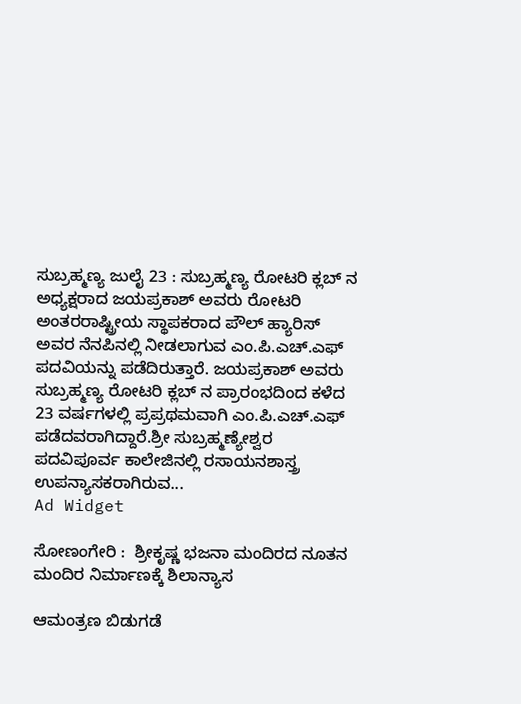ಸುಬ್ರಹ್ಮಣ್ಯ ಜುಲೈ 23 : ಸುಬ್ರಹ್ಮಣ್ಯ ರೋಟರಿ ಕ್ಲಬ್ ನ ಅಧ್ಯಕ್ಷರಾದ ಜಯಪ್ರಕಾಶ್ ಅವರು ರೋಟರಿ ಅಂತರರಾಷ್ಟ್ರೀಯ ಸ್ಥಾಪಕರಾದ ಪೌಲ್ ಹ್ಯಾರಿಸ್ ಅವರ ನೆನಪಿನಲ್ಲಿ ನೀಡಲಾಗುವ ಎಂ.ಪಿ.ಎಚ್.ಎಫ್ ಪದವಿಯನ್ನು ಪಡೆದಿರುತ್ತಾರೆ. ಜಯಪ್ರಕಾಶ್ ಅವರು ಸುಬ್ರಹ್ಮಣ್ಯ ರೋಟರಿ ಕ್ಲಬ್ ನ ಪ್ರಾರಂಭದಿಂದ ಕಳೆದ 23 ವರ್ಷಗಳಲ್ಲಿ ಪ್ರಪ್ರಥಮವಾಗಿ ಎಂ.ಪಿ.ಎಚ್.ಎಫ್ ಪಡೆದವರಾಗಿದ್ದಾರೆ.ಶ್ರೀ ಸುಬ್ರಹ್ಮಣ್ಯೇಶ್ವರ ಪದವಿಪೂರ್ವ ಕಾಲೇಜಿನಲ್ಲಿ ರಸಾಯನಶಾಸ್ತ್ರ ಉಪನ್ಯಾಸಕರಾಗಿರುವ...
Ad Widget

ಸೋಣಂಗೇರಿ :  ಶ್ರೀಕೃಷ್ಣ ಭಜನಾ ಮಂದಿರದ ನೂತನ ಮಂದಿರ ನಿರ್ಮಾಣಕ್ಕೆ ಶಿಲಾನ್ಯಾಸ

ಆಮಂತ್ರಣ ಬಿಡುಗಡೆ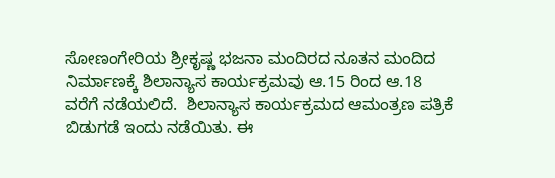ಸೋಣಂಗೇರಿಯ ಶ್ರೀಕೃಷ್ಣ ಭಜನಾ ಮಂದಿರದ ನೂತನ ಮಂದಿದ ನಿರ್ಮಾಣಕ್ಕೆ ಶಿಲಾನ್ಯಾಸ ಕಾರ್ಯಕ್ರಮವು ಆ.15 ರಿಂದ ಆ.18 ವರೆಗೆ ನಡೆಯಲಿದೆ.  ಶಿಲಾನ್ಯಾಸ ಕಾರ್ಯಕ್ರಮದ ಆಮಂತ್ರಣ ಪತ್ರಿಕೆ ಬಿಡುಗಡೆ ಇಂದು ನಡೆಯಿತು. ಈ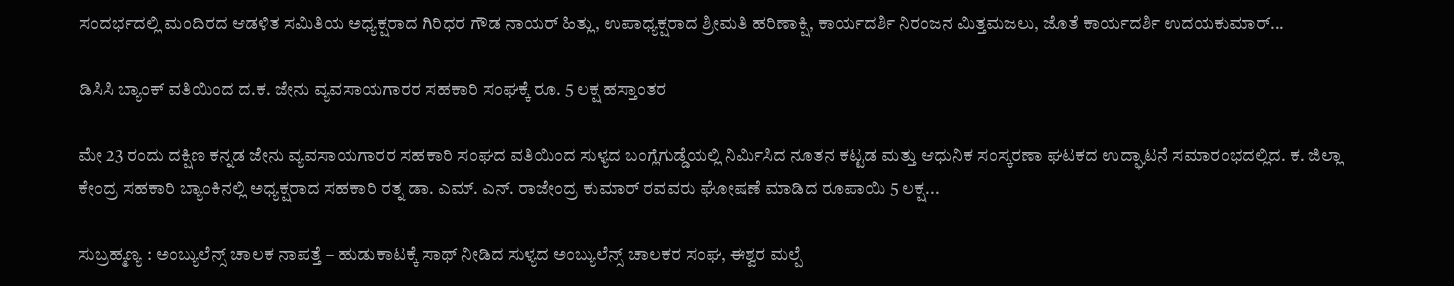ಸಂದರ್ಭದಲ್ಲಿ ಮಂದಿರದ ಆಡಳಿತ ಸಮಿತಿಯ ಅಧ್ಯಕ್ಷರಾದ ಗಿರಿಧರ ಗೌಡ ನಾಯರ್ ಹಿತ್ಲು, ಉಪಾಧ್ಯಕ್ಷರಾದ ಶ್ರೀಮತಿ ಹರಿಣಾಕ್ಷಿ, ಕಾರ್ಯದರ್ಶಿ ನಿರಂಜನ ಮಿತ್ತಮಜಲು, ಜೊತೆ ಕಾರ್ಯದರ್ಶಿ ಉದಯಕುಮಾರ್...

ಡಿಸಿಸಿ ಬ್ಯಾಂಕ್ ವತಿಯಿಂದ ದ.ಕ. ಜೇನು ವ್ಯವಸಾಯಗಾರರ ಸಹಕಾರಿ ಸಂಘಕ್ಕೆ ರೂ. 5 ಲಕ್ಷ ಹಸ್ತಾಂತರ

ಮೇ 23 ರಂದು ದಕ್ಷಿಣ ಕನ್ನಡ ಜೇನು ವ್ಯವಸಾಯಗಾರರ ಸಹಕಾರಿ ಸಂಘದ ವತಿಯಿಂದ ಸುಳ್ಯದ ಬಂಗ್ಲೆಗುಡ್ಡೆಯಲ್ಲಿ ನಿರ್ಮಿಸಿದ ನೂತನ ಕಟ್ಟಡ ಮತ್ತು ಆಧುನಿಕ ಸಂಸ್ಕರಣಾ ಘಟಕದ ಉದ್ಘಾಟನೆ ಸಮಾರಂಭದಲ್ಲಿದ. ಕ. ಜಿಲ್ಲಾ ಕೇಂದ್ರ ಸಹಕಾರಿ ಬ್ಯಾಂಕಿನಲ್ಲಿ ಅಧ್ಯಕ್ಷರಾದ ಸಹಕಾರಿ ರತ್ನ ಡಾ. ಎಮ್. ಎನ್. ರಾಜೇಂದ್ರ ಕುಮಾರ್ ರವವರು ಘೋಷಣೆ ಮಾಡಿದ ರೂಪಾಯಿ 5 ಲಕ್ಷ...

ಸುಬ್ರಹ್ಮಣ್ಯ : ಅಂಬ್ಯುಲೆನ್ಸ್ ಚಾಲಕ ನಾಪತ್ತೆ – ಹುಡುಕಾಟಕ್ಕೆ ಸಾಥ್ ನೀಡಿದ ಸುಳ್ಯದ ಅಂಬ್ಯುಲೆನ್ಸ್ ಚಾಲಕರ ಸಂಘ, ಈಶ್ವರ ಮಲ್ಪೆ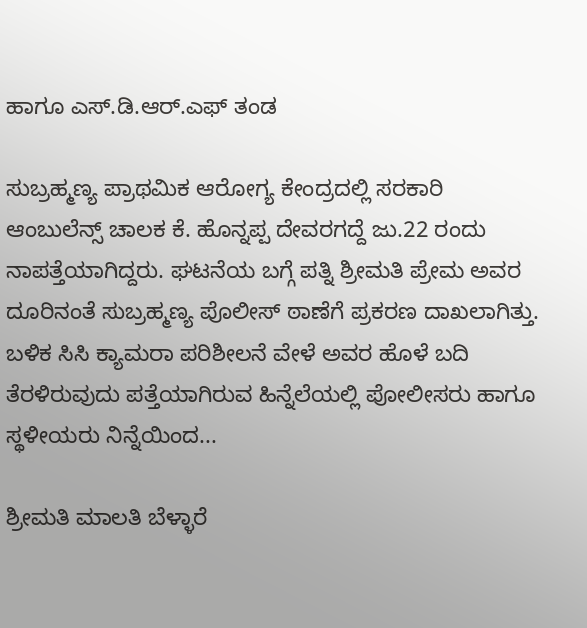ಹಾಗೂ ಎಸ್.ಡಿ.ಆರ್.ಎಫ್ ತಂಡ

ಸುಬ್ರಹ್ಮಣ್ಯ ಪ್ರಾಥಮಿಕ ಆರೋಗ್ಯ ಕೇಂದ್ರದಲ್ಲಿ ಸರಕಾರಿ ಆಂಬುಲೆನ್ಸ್ ಚಾಲಕ ಕೆ. ಹೊನ್ನಪ್ಪ ದೇವರಗದ್ದೆ ಜು.22 ರಂದು ನಾಪತ್ತೆಯಾಗಿದ್ದರು. ಘಟನೆಯ ಬಗ್ಗೆ ಪತ್ನಿ ಶ್ರೀಮತಿ ಪ್ರೇಮ ಅವರ ದೂರಿನಂತೆ ಸುಬ್ರಹ್ಮಣ್ಯ ಪೊಲೀಸ್ ಠಾಣೆಗೆ ಪ್ರಕರಣ ದಾಖಲಾಗಿತ್ತು. ಬಳಿಕ ಸಿಸಿ ಕ್ಯಾಮರಾ ಪರಿಶೀಲನೆ ವೇಳೆ ಅವರ ಹೊಳೆ ಬದಿ ತೆರಳಿರುವುದು ಪತ್ತೆಯಾಗಿರುವ ಹಿನ್ನೆಲೆಯಲ್ಲಿ ಪೋಲೀಸರು ಹಾಗೂ ಸ್ಥಳೀಯರು ನಿನ್ನೆಯಿಂದ...

ಶ್ರೀಮತಿ ಮಾಲತಿ ಬೆಳ್ಳಾರೆ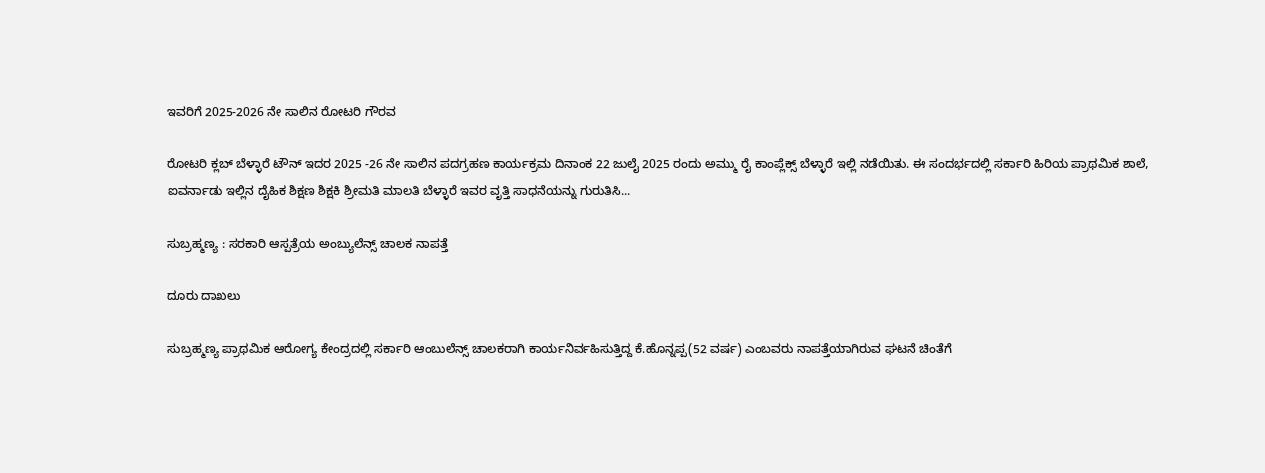ಇವರಿಗೆ 2025-2026 ನೇ ಸಾಲಿನ ರೋಟರಿ ಗೌರವ

ರೋಟರಿ ಕ್ಲಬ್ ಬೆಳ್ಳಾರೆ ಟೌನ್ ಇದರ 2025 -26 ನೇ ಸಾಲಿನ ಪದಗ್ರಹಣ ಕಾರ್ಯಕ್ರಮ ದಿನಾಂಕ 22 ಜುಲೈ 2025 ರಂದು ಅಮ್ಮು ರೈ ಕಾಂಪ್ಲೆಕ್ಸ್ ಬೆಳ್ಳಾರೆ ಇಲ್ಲಿ ನಡೆಯಿತು. ಈ ಸಂದರ್ಭದಲ್ಲಿ ಸರ್ಕಾರಿ ಹಿರಿಯ ಪ್ರಾಥಮಿಕ ಶಾಲೆ, ಐವರ್ನಾಡು ಇಲ್ಲಿನ ದೈಹಿಕ ಶಿಕ್ಷಣ ಶಿಕ್ಷಕಿ ಶ್ರೀಮತಿ ಮಾಲತಿ ಬೆಳ್ಳಾರೆ ಇವರ ವೃತ್ತಿ ಸಾಧನೆಯನ್ನು ಗುರುತಿಸಿ...

ಸುಬ್ರಹ್ಮಣ್ಯ : ಸರಕಾರಿ ಆಸ್ಪತ್ರೆಯ ಅಂಬ್ಯುಲೆನ್ಸ್ ಚಾಲಕ ನಾಪತ್ತೆ

ದೂರು ದಾಖಲು

ಸುಬ್ರಹ್ಮಣ್ಯ ಪ್ರಾಥಮಿಕ ಆರೋಗ್ಯ ಕೇಂದ್ರದಲ್ಲಿ ಸರ್ಕಾರಿ ಆಂಬುಲೆನ್ಸ್ ಚಾಲಕರಾಗಿ ಕಾರ್ಯನಿರ್ವಹಿಸುತ್ತಿದ್ದ ಕೆ.ಹೊನ್ನಪ್ಪ(52 ವರ್ಷ) ಎಂಬವರು ನಾಪತ್ತೆಯಾಗಿರುವ ಘಟನೆ ಚಿಂತೆಗೆ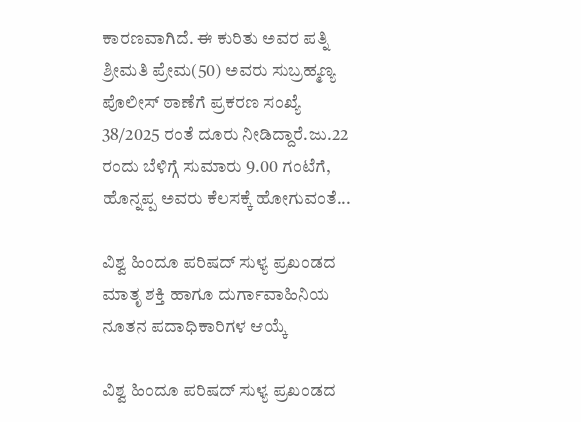ಕಾರಣವಾಗಿದೆ. ಈ ಕುರಿತು ಅವರ ಪತ್ನಿ ಶ್ರೀಮತಿ ಪ್ರೇಮ(50) ಅವರು ಸುಬ್ರಹ್ಮಣ್ಯ ಪೊಲೀಸ್ ಠಾಣೆಗೆ ಪ್ರಕರಣ ಸಂಖ್ಯೆ 38/2025 ರಂತೆ ದೂರು ನೀಡಿದ್ದಾರೆ.ಜು.22 ರಂದು ಬೆಳಿಗ್ಗೆ ಸುಮಾರು 9.00 ಗಂಟೆಗೆ, ಹೊನ್ನಪ್ಪ ಅವರು ಕೆಲಸಕ್ಕೆ ಹೋಗುವಂತೆ...

ವಿಶ್ವ ಹಿಂದೂ ಪರಿಷದ್ ಸುಳ್ಯ ಪ್ರಖಂಡದ ಮಾತೃ ಶಕ್ತಿ ಹಾಗೂ ದುರ್ಗಾವಾಹಿನಿಯ ನೂತನ ಪದಾಧಿಕಾರಿಗಳ ಆಯ್ಕೆ

ವಿಶ್ವ ಹಿಂದೂ ಪರಿಷದ್ ಸುಳ್ಯ ಪ್ರಖಂಡದ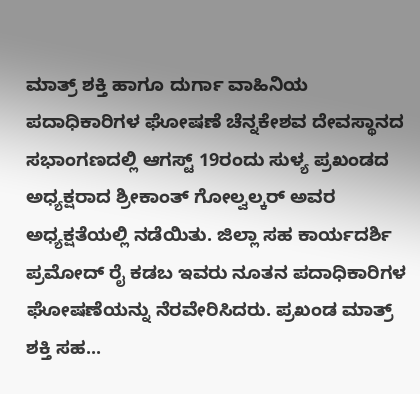ಮಾತ್ರ್ ಶಕ್ತಿ ಹಾಗೂ ದುರ್ಗಾ ವಾಹಿನಿಯ ಪದಾಧಿಕಾರಿಗಳ ಘೋಷಣೆ ಚೆನ್ನಕೇಶವ ದೇವಸ್ಥಾನದ ಸಭಾಂಗಣದಲ್ಲಿ ಆಗಸ್ಟ್ 19ರಂದು ಸುಳ್ಯ ಪ್ರಖಂಡದ ಅಧ್ಯಕ್ಷರಾದ ಶ್ರೀಕಾಂತ್ ಗೋಲ್ವಲ್ಕರ್ ಅವರ ಅಧ್ಯಕ್ಷತೆಯಲ್ಲಿ ನಡೆಯಿತು. ಜಿಲ್ಲಾ ಸಹ ಕಾರ್ಯದರ್ಶಿ ಪ್ರಮೋದ್ ರೈ ಕಡಬ ಇವರು ನೂತನ ಪದಾಧಿಕಾರಿಗಳ ಘೋಷಣೆಯನ್ನು ನೆರವೇರಿಸಿದರು. ಪ್ರಖಂಡ ಮಾತ್ರ್ ಶಕ್ತಿ ಸಹ...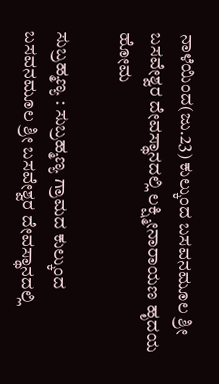ನಾಳೆಯಿಂದ(ಜು.23) ಕುಲ್ಕುಂದ ಬಸವನಮೂಲ ಶ್ರೀ ಬಸವೇಶ್ವರ ದೇವಸ್ಥಾನದಲ್ಲಿ ಲಕ್ಷ್ಮೀನಾರಾಯಣ ಹೃದಯ ಹೋಮ

ಸುಬ್ರಹ್ಮಣ್ಯ : ಸುಬ್ರಹ್ಮಣ್ಯ ಗ್ರಾಮದ ಕುಲ್ಕುಂದ ಬಸವನಮೂಲ ಶ್ರೀ ಬಸವೇಶ್ವರ ದೇವಸ್ಥಾನದಲ್ಲಿ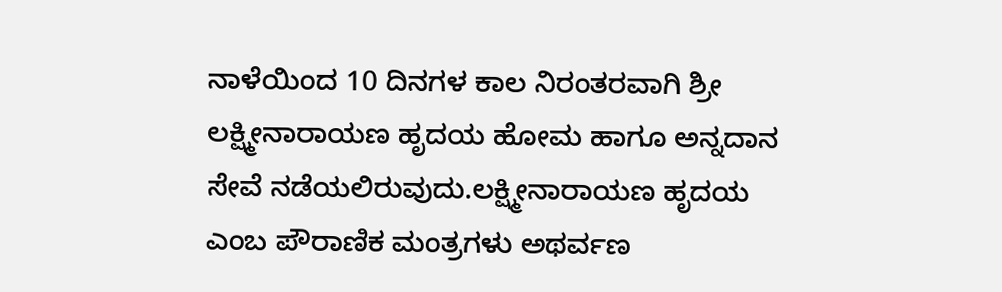ನಾಳೆಯಿಂದ 10 ದಿನಗಳ ಕಾಲ ನಿರಂತರವಾಗಿ ಶ್ರೀ ಲಕ್ಷ್ಮೀನಾರಾಯಣ ಹೃದಯ ಹೋಮ ಹಾಗೂ ಅನ್ನದಾನ ಸೇವೆ ನಡೆಯಲಿರುವುದು.ಲಕ್ಷ್ಮೀನಾರಾಯಣ ಹೃದಯ ಎಂಬ ಪೌರಾಣಿಕ ಮಂತ್ರಗಳು ಅಥರ್ವಣ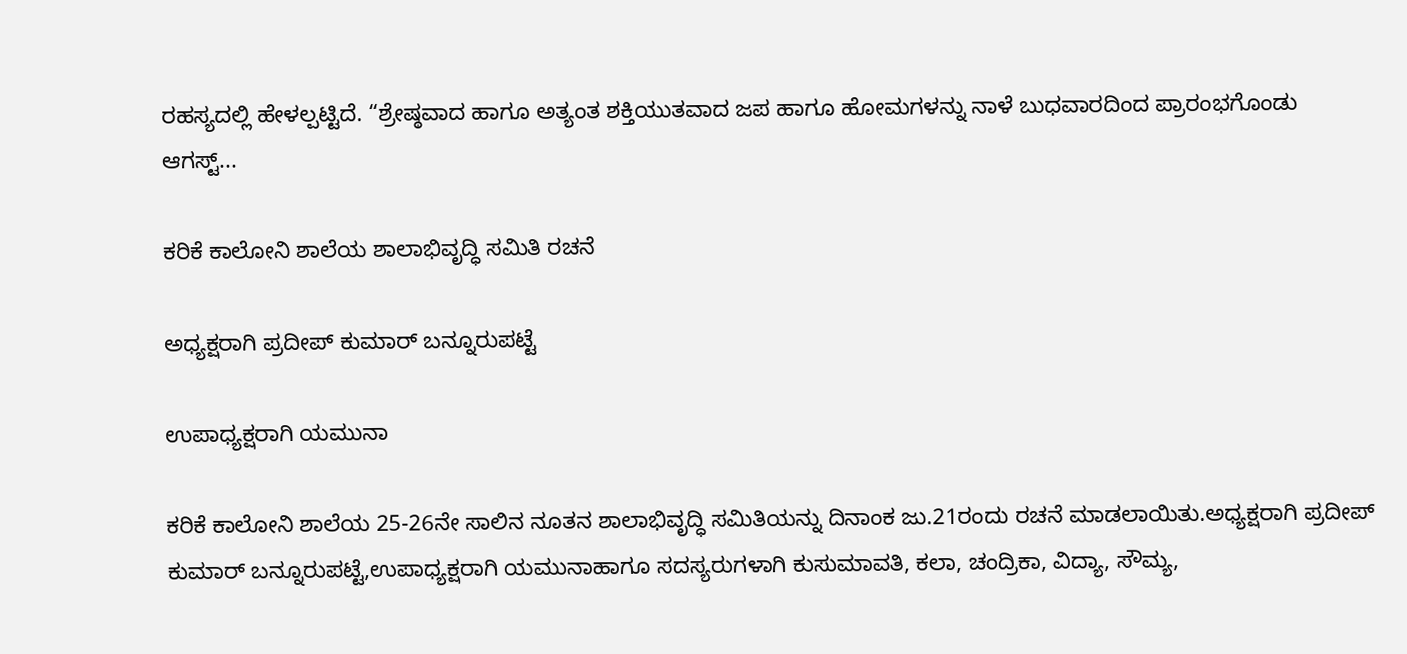ರಹಸ್ಯದಲ್ಲಿ ಹೇಳಲ್ಪಟ್ಟಿದೆ. “ಶ್ರೇಷ್ಠವಾದ ಹಾಗೂ ಅತ್ಯಂತ ಶಕ್ತಿಯುತವಾದ ಜಪ ಹಾಗೂ ಹೋಮಗಳನ್ನು ನಾಳೆ ಬುಧವಾರದಿಂದ ಪ್ರಾರಂಭಗೊಂಡು ಆಗಸ್ಟ್...

ಕರಿಕೆ ಕಾಲೋನಿ ಶಾಲೆಯ ಶಾಲಾಭಿವೃದ್ಧಿ ಸಮಿತಿ ರಚನೆ

ಅಧ್ಯಕ್ಷರಾಗಿ ಪ್ರದೀಪ್ ಕುಮಾರ್ ಬನ್ನೂರುಪಟ್ಟೆ

ಉಪಾಧ್ಯಕ್ಷರಾಗಿ ಯಮುನಾ

ಕರಿಕೆ ಕಾಲೋನಿ ಶಾಲೆಯ 25-26ನೇ ಸಾಲಿನ ನೂತನ ಶಾಲಾಭಿವೃದ್ಧಿ ಸಮಿತಿಯನ್ನು ದಿನಾಂಕ ಜು.21ರಂದು ರಚನೆ ಮಾಡಲಾಯಿತು.ಅಧ್ಯಕ್ಷರಾಗಿ ಪ್ರದೀಪ್ ಕುಮಾರ್ ಬನ್ನೂರುಪಟ್ಟೆ,ಉಪಾಧ್ಯಕ್ಷರಾಗಿ ಯಮುನಾಹಾಗೂ ಸದಸ್ಯರುಗಳಾಗಿ ಕುಸುಮಾವತಿ, ಕಲಾ, ಚಂದ್ರಿಕಾ, ವಿದ್ಯಾ, ಸೌಮ್ಯ,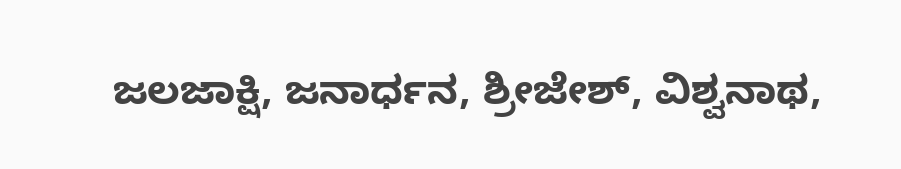ಜಲಜಾಕ್ಷಿ, ಜನಾರ್ಧನ, ಶ್ರೀಜೇಶ್, ವಿಶ್ವನಾಥ,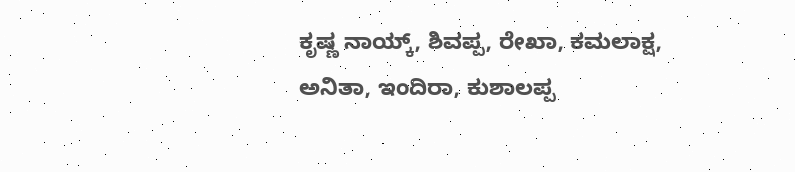ಕೃಷ್ಣ ನಾಯ್ಕ್, ಶಿವಪ್ಪ, ರೇಖಾ, ಕಮಲಾಕ್ಷ, ಅನಿತಾ, ಇಂದಿರಾ, ಕುಶಾಲಪ್ಪ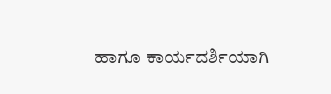ಹಾಗೂ ಕಾರ್ಯದರ್ಶಿಯಾಗಿ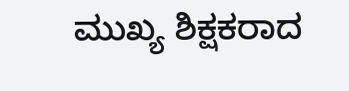ಮುಖ್ಯ ಶಿಕ್ಷಕರಾದ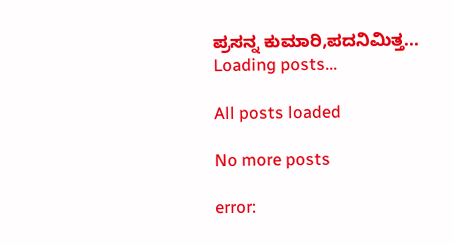ಪ್ರಸನ್ನ ಕುಮಾರಿ,ಪದನಿಮಿತ್ತ...
Loading posts...

All posts loaded

No more posts

error: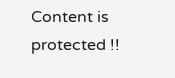Content is protected !!